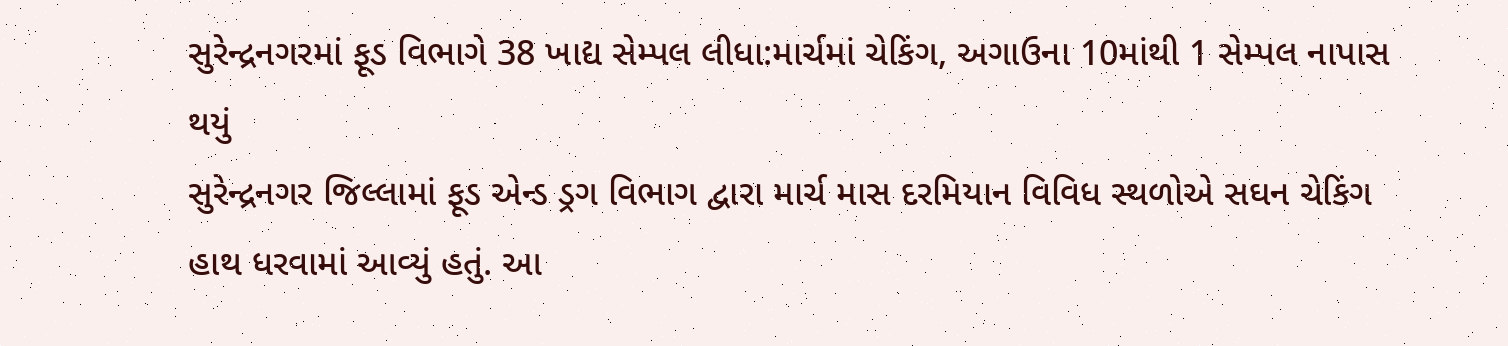સુરેન્દ્રનગરમાં ફૂડ વિભાગે 38 ખાદ્ય સેમ્પલ લીધા:માર્ચમાં ચેકિંગ, અગાઉના 10માંથી 1 સેમ્પલ નાપાસ થયું
સુરેન્દ્રનગર જિલ્લામાં ફૂડ એન્ડ ડ્રગ વિભાગ દ્વારા માર્ચ માસ દરમિયાન વિવિધ સ્થળોએ સઘન ચેકિંગ હાથ ધરવામાં આવ્યું હતું. આ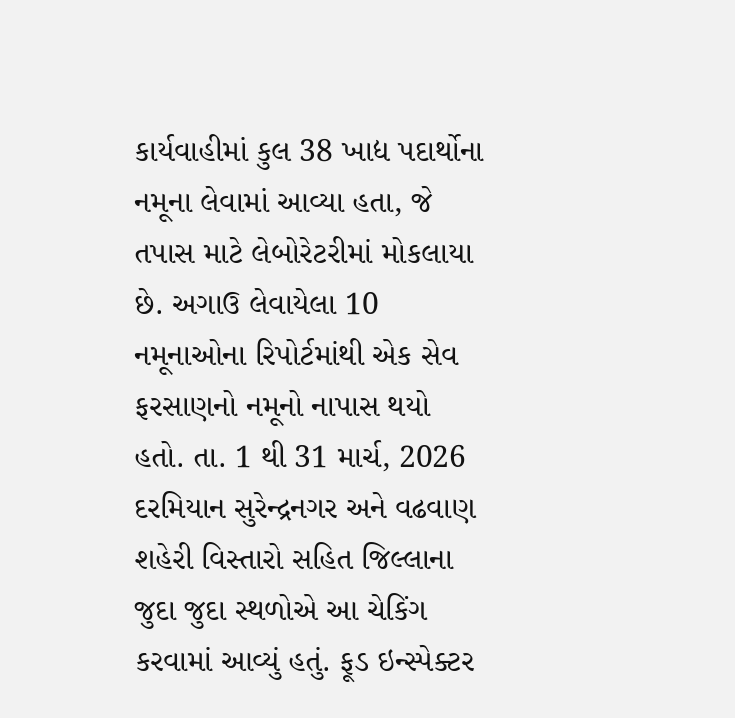કાર્યવાહીમાં કુલ 38 ખાદ્ય પદાર્થોના નમૂના લેવામાં આવ્યા હતા, જે તપાસ માટે લેબોરેટરીમાં મોકલાયા છે. અગાઉ લેવાયેલા 10 નમૂનાઓના રિપોર્ટમાંથી એક સેવ ફરસાણનો નમૂનો નાપાસ થયો હતો. તા. 1 થી 31 માર્ચ, 2026 દરમિયાન સુરેન્દ્રનગર અને વઢવાણ શહેરી વિસ્તારો સહિત જિલ્લાના જુદા જુદા સ્થળોએ આ ચેકિંગ કરવામાં આવ્યું હતું. ફૂડ ઇન્સ્પેક્ટર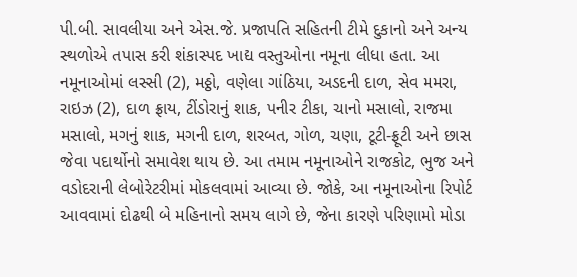પી.બી. સાવલીયા અને એસ.જે. પ્રજાપતિ સહિતની ટીમે દુકાનો અને અન્ય સ્થળોએ તપાસ કરી શંકાસ્પદ ખાદ્ય વસ્તુઓના નમૂના લીધા હતા. આ નમૂનાઓમાં લસ્સી (2), મઠ્ઠો, વણેલા ગાંઠિયા, અડદની દાળ, સેવ મમરા, રાઇઝ (2), દાળ ફ્રાય, ટીંડોરાનું શાક, પનીર ટીકા, ચાનો મસાલો, રાજમા મસાલો, મગનું શાક, મગની દાળ, શરબત, ગોળ, ચણા, ટૂટી-ફ્રૂટી અને છાસ જેવા પદાર્થોનો સમાવેશ થાય છે. આ તમામ નમૂનાઓને રાજકોટ, ભુજ અને વડોદરાની લેબોરેટરીમાં મોકલવામાં આવ્યા છે. જોકે, આ નમૂનાઓના રિપોર્ટ આવવામાં દોઢથી બે મહિનાનો સમય લાગે છે, જેના કારણે પરિણામો મોડા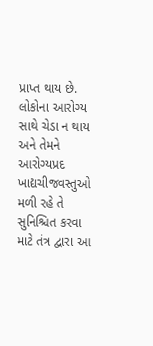પ્રાપ્ત થાય છે. લોકોના આરોગ્ય સાથે ચેડા ન થાય અને તેમને આરોગ્યપ્રદ ખાદ્યચીજવસ્તુઓ મળી રહે તે સુનિશ્ચિત કરવા માટે તંત્ર દ્વારા આ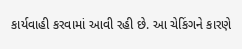કાર્યવાહી કરવામાં આવી રહી છે. આ ચેકિંગને કારણે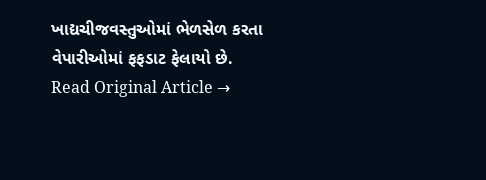ખાદ્યચીજવસ્તુઓમાં ભેળસેળ કરતા વેપારીઓમાં ફફડાટ ફેલાયો છે.
Read Original Article →